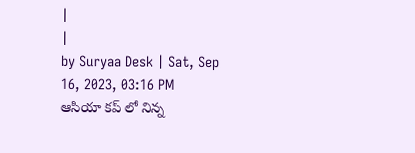|
|
by Suryaa Desk | Sat, Sep 16, 2023, 03:16 PM
ఆసియా కప్ లో నిన్న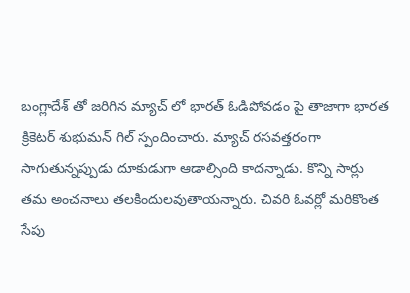బంగ్లాదేశ్ తో జరిగిన మ్యాచ్ లో భారత్ ఓడిపోవడం పై తాజాగా భారత క్రికెటర్ శుభుమన్ గిల్ స్పందించారు. మ్యాచ్ రసవత్తరంగా సాగుతున్నప్పుడు దూకుడుగా ఆడాల్సింది కాదన్నాడు. కొన్ని సార్లు తమ అంచనాలు తలకిందులవుతాయన్నారు. చివరి ఓవర్లో మరికొంత సేపు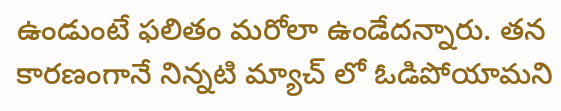ఉండుంటే ఫలితం మరోలా ఉండేదన్నారు. తన కారణంగానే నిన్నటి మ్యాచ్ లో ఓడిపోయామని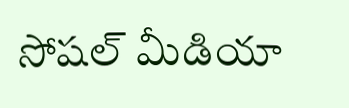సోషల్ మీడియా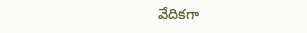వేదికగా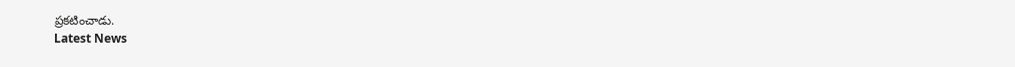ప్రకటించాడు.
Latest News